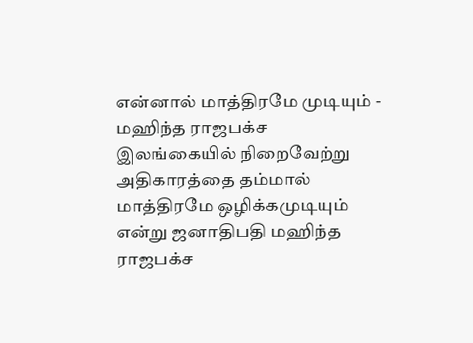என்னால் மாத்திரமே முடியும் - மஹிந்த ராஜபக்ச
இலங்கையில் நிறைவேற்று அதிகாரத்தை தம்மால் மாத்திரமே ஒழிக்கமுடியும் என்று ஜனாதிபதி மஹிந்த ராஜபக்ச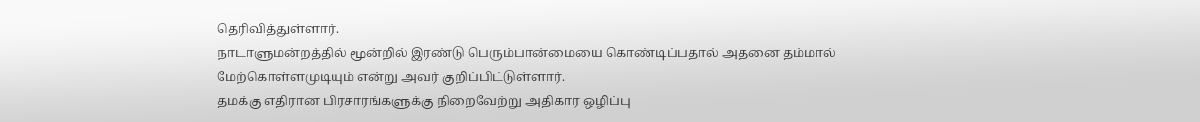தெரிவித்துள்ளார்.
நாடாளுமன்றத்தில் மூன்றில் இரண்டு பெரும்பான்மையை கொண்டிப்பதால் அதனை தம்மால் மேற்கொள்ளமுடியும் என்று அவர் குறிப்பிட்டுள்ளார்.
தமக்கு எதிரான பிரசாரங்களுக்கு நிறைவேற்று அதிகார ஒழிப்பு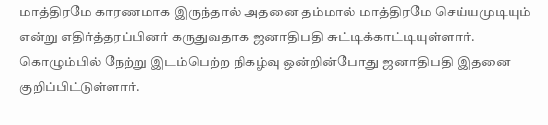மாத்திரமே காரணமாக இருந்தால் அதனை தம்மால் மாத்திரமே செய்யமுடியும் என்று எதிர்த்தரப்பினர் கருதுவதாக ஜனாதிபதி சுட்டிக்காட்டியுள்ளார்.
கொழும்பில் நேற்று இடம்பெற்ற நிகழ்வு ஒன்றின்போது ஜனாதிபதி இதனை குறிப்பிட்டுள்ளார்.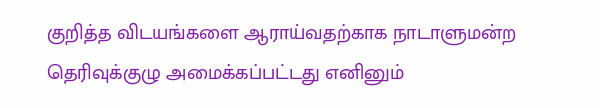குறித்த விடயங்களை ஆராய்வதற்காக நாடாளுமன்ற தெரிவுக்குழு அமைக்கப்பட்டது எனினும்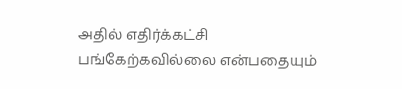அதில் எதிர்க்கட்சி பங்கேற்கவில்லை என்பதையும்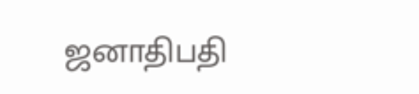ஜனாதிபதி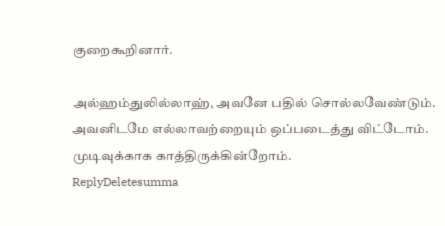குறைகூறினார்.

அல்ஹம்துலில்லாஹ், அவனே பதில் சொல்லவேண்டும். அவனிடமே எல்லாவற்றையும் ஒப்படைத்து விட்டோம். முடிவுக்காக காத்திருக்கின்றோம்.
ReplyDeletesumma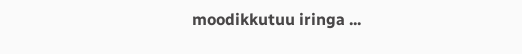moodikkutuu iringa ...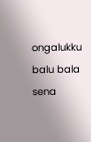ongalukku balu bala sena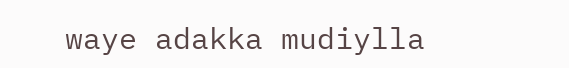waye adakka mudiylla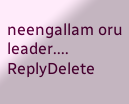neengallam oru leader....
ReplyDelete